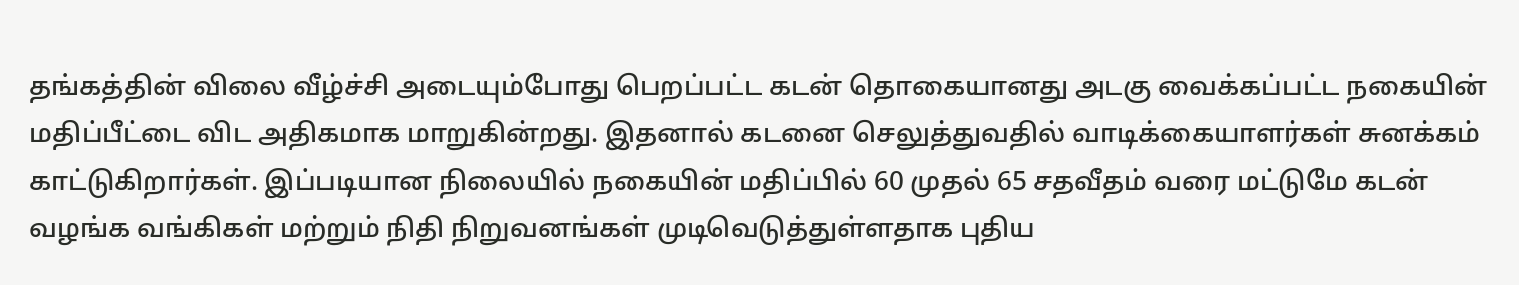தங்கத்தின் விலை வீழ்ச்சி அடையும்போது பெறப்பட்ட கடன் தொகையானது அடகு வைக்கப்பட்ட நகையின் மதிப்பீட்டை விட அதிகமாக மாறுகின்றது. இதனால் கடனை செலுத்துவதில் வாடிக்கையாளர்கள் சுனக்கம் காட்டுகிறார்கள். இப்படியான நிலையில் நகையின் மதிப்பில் 60 முதல் 65 சதவீதம் வரை மட்டுமே கடன் வழங்க வங்கிகள் மற்றும் நிதி நிறுவனங்கள் முடிவெடுத்துள்ளதாக புதிய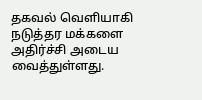தகவல் வெளியாகி நடுத்தர மக்களை அதிர்ச்சி அடைய வைத்துள்ளது.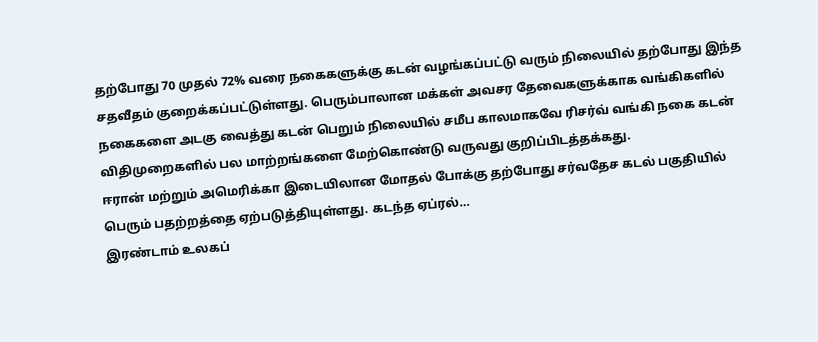தற்போது 70 முதல் 72% வரை நகைகளுக்கு கடன் வழங்கப்பட்டு வரும் நிலையில் தற்போது இந்த சதவீதம் குறைக்கப்பட்டுள்ளது. பெரும்பாலான மக்கள் அவசர தேவைகளுக்காக வங்கிகளில் நகைகளை அடகு வைத்து கடன் பெறும் நிலையில் சமீப காலமாகவே ரிசர்வ் வங்கி நகை கடன் விதிமுறைகளில் பல மாற்றங்களை மேற்கொண்டு வருவது குறிப்பிடத்தக்கது.
ஈரான் மற்றும் அமெரிக்கா இடையிலான மோதல் போக்கு தற்போது சர்வதேச கடல் பகுதியில் பெரும் பதற்றத்தை ஏற்படுத்தியுள்ளது. கடந்த ஏப்ரல்…
இரண்டாம் உலகப்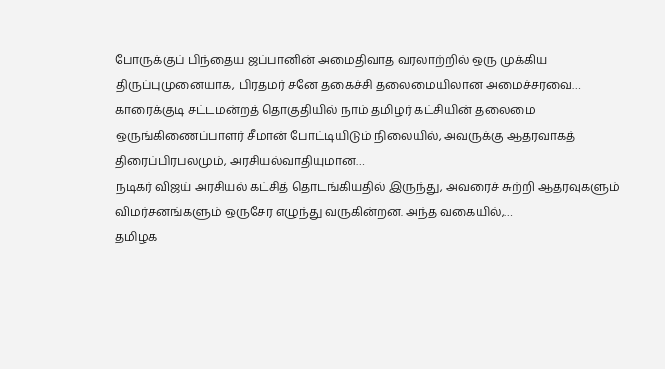போருக்குப் பிந்தைய ஜப்பானின் அமைதிவாத வரலாற்றில் ஒரு முக்கிய திருப்புமுனையாக, பிரதமர் சனே தகைச்சி தலைமையிலான அமைச்சரவை…
காரைக்குடி சட்டமன்றத் தொகுதியில் நாம் தமிழர் கட்சியின் தலைமை ஒருங்கிணைப்பாளர் சீமான் போட்டியிடும் நிலையில், அவருக்கு ஆதரவாகத் திரைப்பிரபலமும், அரசியல்வாதியுமான…
நடிகர் விஜய் அரசியல் கட்சித் தொடங்கியதில் இருந்து, அவரைச் சுற்றி ஆதரவுகளும் விமர்சனங்களும் ஒருசேர எழுந்து வருகின்றன. அந்த வகையில்,…
தமிழக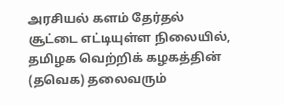அரசியல் களம் தேர்தல் சூட்டை எட்டியுள்ள நிலையில், தமிழக வெற்றிக் கழகத்தின் (தவெக) தலைவரும்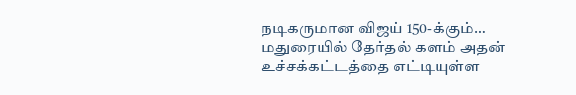நடிகருமான விஜய் 150-க்கும்…
மதுரையில் தேர்தல் களம் அதன் உச்சக்கட்டத்தை எட்டியுள்ள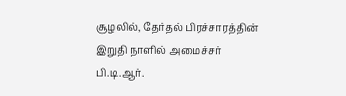சூழலில், தேர்தல் பிரச்சாரத்தின் இறுதி நாளில் அமைச்சர் பி.டி.ஆர்.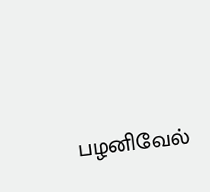பழனிவேல்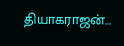தியாகராஜன்…